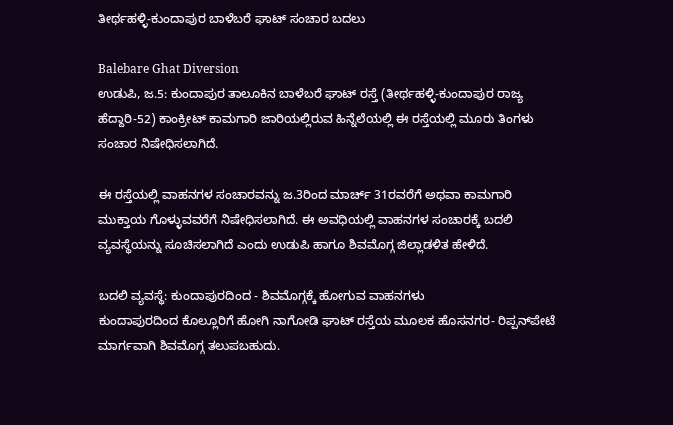ತೀರ್ಥಹಳ್ಳಿ-ಕುಂದಾಪುರ ಬಾಳೆಬರೆ ಘಾಟ್ ಸಂಚಾರ ಬದಲು

Balebare Ghat Diversion
ಉಡುಪಿ, ಜ.5: ಕುಂದಾಪುರ ತಾಲೂಕಿನ ಬಾಳೆಬರೆ ಘಾಟ್ ರಸ್ತೆ (ತೀರ್ಥಹಳ್ಳಿ-ಕುಂದಾಪುರ ರಾಜ್ಯ ಹೆದ್ದಾರಿ-52) ಕಾಂಕ್ರೀಟ್ ಕಾಮಗಾರಿ ಜಾರಿಯಲ್ಲಿರುವ ಹಿನ್ನೆಲೆಯಲ್ಲಿ ಈ ರಸ್ತೆಯಲ್ಲಿ ಮೂರು ತಿಂಗಳು ಸಂಚಾರ ನಿಷೇಧಿಸಲಾಗಿದೆ.

ಈ ರಸ್ತೆಯಲ್ಲಿ ವಾಹನಗಳ ಸಂಚಾರವನ್ನು ಜ.3ರಿಂದ ಮಾರ್ಚ್ 31ರವರೆಗೆ ಅಥವಾ ಕಾಮಗಾರಿ ಮುಕ್ತಾಯ ಗೊಳ್ಳುವವರೆಗೆ ನಿಷೇಧಿಸಲಾಗಿದೆ. ಈ ಅವಧಿಯಲ್ಲಿ ವಾಹನಗಳ ಸಂಚಾರಕ್ಕೆ ಬದಲಿ ವ್ಯವಸ್ಥೆಯನ್ನು ಸೂಚಿಸಲಾಗಿದೆ ಎಂದು ಉಡುಪಿ ಹಾಗೂ ಶಿವಮೊಗ್ಗ ಜಿಲ್ಲಾಡಳಿತ ಹೇಳಿದೆ.

ಬದಲಿ ವ್ಯವಸ್ಥೆ: ಕುಂದಾಪುರದಿಂದ - ಶಿವಮೊಗ್ಗಕ್ಕೆ ಹೋಗುವ ವಾಹನಗಳು
ಕುಂದಾಪುರದಿಂದ ಕೊಲ್ಲೂರಿಗೆ ಹೋಗಿ ನಾಗೋಡಿ ಘಾಟ್ ರಸ್ತೆಯ ಮೂಲಕ ಹೊಸನಗರ- ರಿಪ್ಪನ್‌ಪೇಟೆ ಮಾರ್ಗವಾಗಿ ಶಿವಮೊಗ್ಗ ತಲುಪಬಹುದು.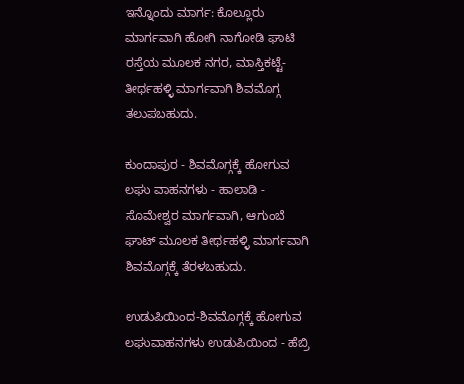ಇನ್ನೊಂದು ಮಾರ್ಗ: ಕೊಲ್ಲೂರು ಮಾರ್ಗವಾಗಿ ಹೋಗಿ ನಾಗೋಡಿ ಘಾಟಿ ರಸ್ತೆಯ ಮೂಲಕ ನಗರ, ಮಾಸ್ತಿಕಟ್ಟೆ-ತೀರ್ಥಹಳ್ಳಿ ಮಾರ್ಗವಾಗಿ ಶಿವಮೊಗ್ಗ ತಲುಪಬಹುದು.

ಕುಂದಾಪುರ - ಶಿವಮೊಗ್ಗಕ್ಕೆ ಹೋಗುವ ಲಘು ವಾಹನಗಳು - ಹಾಲಾಡಿ - ಸೊಮೇಶ್ವರ ಮಾರ್ಗವಾಗಿ, ಆಗುಂಬೆ ಘಾಟ್ ಮೂಲಕ ತೀರ್ಥಹಳ್ಳಿ ಮಾರ್ಗವಾಗಿ ಶಿವಮೊಗ್ಗಕ್ಕೆ ತೆರಳಬಹುದು.

ಉಡುಪಿಯಿಂದ-ಶಿವಮೊಗ್ಗಕ್ಕೆ ಹೋಗುವ ಲಘುವಾಹನಗಳು ಉಡುಪಿಯಿಂದ - ಹೆಬ್ರಿ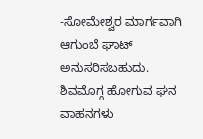-ಸೋಮೇಶ್ವರ ಮಾರ್ಗವಾಗಿ ಆಗುಂಬೆ ಘಾಟ್ ಅನುಸರಿಸಬಹುದು.
ಶಿವಮೊಗ್ಗ ಹೋಗುವ ಘನ ವಾಹನಗಳು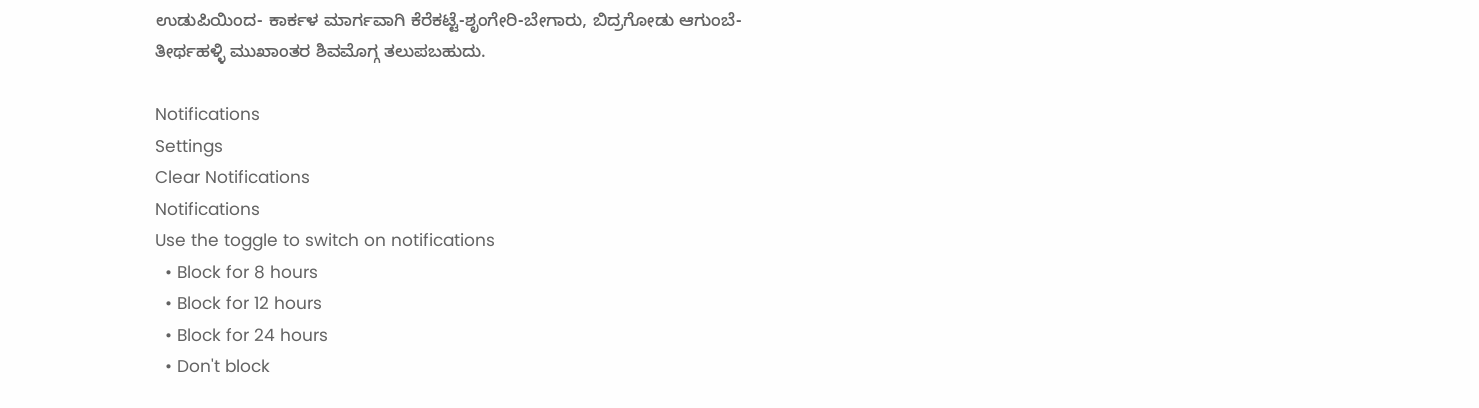ಉಡುಪಿಯಿಂದ- ಕಾರ್ಕಳ ಮಾರ್ಗವಾಗಿ ಕೆರೆಕಟ್ಟೆ-ಶೃಂಗೇರಿ-ಬೇಗಾರು, ಬಿದ್ರಗೋಡು ಆಗುಂಬೆ- ತೀರ್ಥಹಳ್ಳಿ ಮುಖಾಂತರ ಶಿವಮೊಗ್ಗ ತಲುಪಬಹುದು.

Notifications
Settings
Clear Notifications
Notifications
Use the toggle to switch on notifications
  • Block for 8 hours
  • Block for 12 hours
  • Block for 24 hours
  • Don't block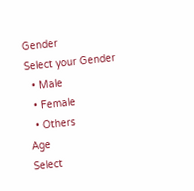Gender
Select your Gender
  • Male
  • Female
  • Others
Age
Select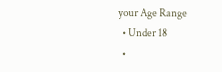your Age Range
  • Under 18
  •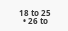18 to 25
  • 26 to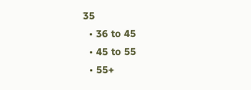35
  • 36 to 45
  • 45 to 55
  • 55+